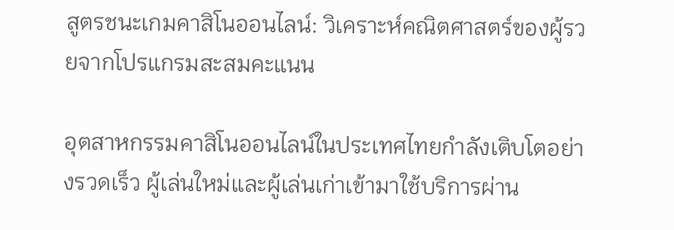สูตรชนะเกมคาสิโนออนไลน์: วิเคราะห์คณิตศาสตร์ของผู้รวยจากโปรแกรมสะสมคะแนน

อุตสาหกรรมคาสิโนออนไลน์ในประเทศไทยกำลังเติบโตอย่างรวดเร็ว ผู้เล่นใหม่และผู้เล่นเก่าเข้ามาใช้บริการผ่าน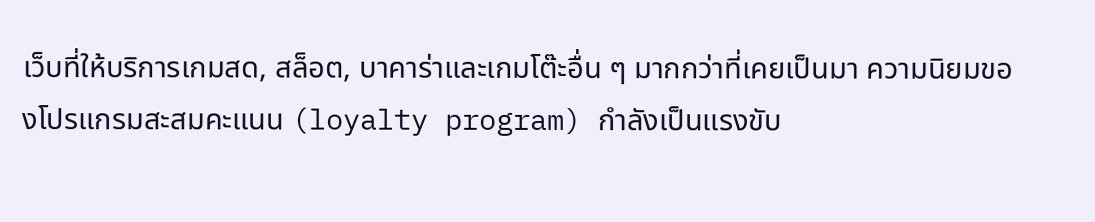เว็บที่ให้บริการเกมสด, สล็อต, บาคาร่าและเกมโต๊ะอื่น ๆ มากกว่าที่เคยเป็นมา ความนิยมของโปรแกรมสะสมคะแนน (loyalty program) กำลังเป็นแรงขับ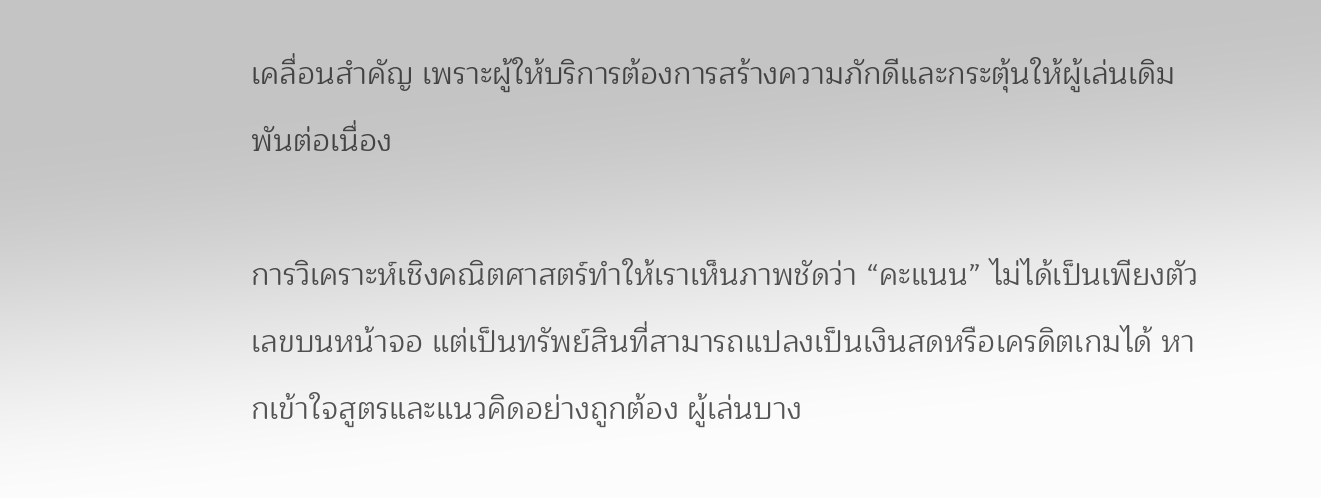เคลื่อนสำคัญ เพราะผู้ให้บริการต้องการสร้างความภักดีและกระตุ้นให้ผู้เล่นเดิมพันต่อเนื่อง

การวิเคราะห์เชิงคณิตศาสตร์ทำให้เราเห็นภาพชัดว่า “คะแนน” ไม่ได้เป็นเพียงตัวเลขบนหน้าจอ แต่เป็นทรัพย์สินที่สามารถแปลงเป็นเงินสดหรือเครดิตเกมได้ หากเข้าใจสูตรและแนวคิดอย่างถูกต้อง ผู้เล่นบาง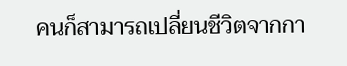คนก็สามารถเปลี่ยนชีวิตจากกา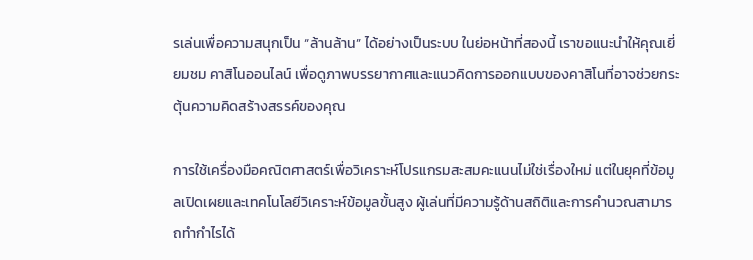รเล่นเพื่อความสนุกเป็น “ล้านล้าน” ได้อย่างเป็นระบบ ในย่อหน้าที่สองนี้ เราขอแนะนำให้คุณเยี่ยมชม คาสิโนออนไลน์ เพื่อดูภาพบรรยากาศและแนวคิดการออกแบบของคาสิโนที่อาจช่วยกระตุ้นความคิดสร้างสรรค์ของคุณ

การใช้เครื่องมือคณิตศาสตร์เพื่อวิเคราะห์โปรแกรมสะสมคะแนนไม่ใช่เรื่องใหม่ แต่ในยุคที่ข้อมูลเปิดเผยและเทคโนโลยีวิเคราะห์ข้อมูลขั้นสูง ผู้เล่นที่มีความรู้ด้านสถิติและการคำนวณสามารถทำกำไรได้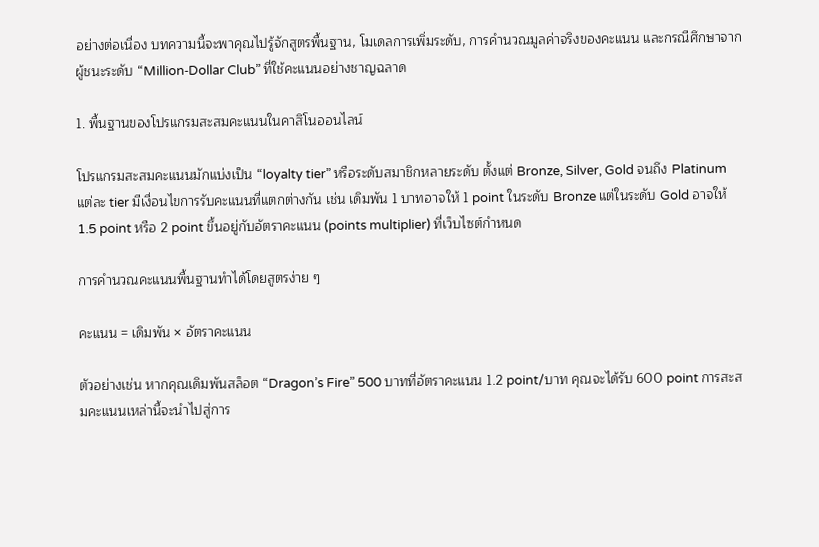อย่างต่อเนื่อง บทความนี้จะพาคุณไปรู้จักสูตรพื้นฐาน, โมเดลการเพิ่มระดับ, การคำนวณมูลค่าจริงของคะแนน และกรณีศึกษาจากผู้ชนะระดับ “Million‑Dollar Club” ที่ใช้คะแนนอย่างชาญฉลาด

1. พื้นฐานของโปรแกรมสะสมคะแนนในคาสิโนออนไลน์

โปรแกรมสะสมคะแนนมักแบ่งเป็น “loyalty tier” หรือระดับสมาชิกหลายระดับ ตั้งแต่ Bronze, Silver, Gold จนถึง Platinum แต่ละ tier มีเงื่อนไขการรับคะแนนที่แตกต่างกัน เช่น เดิมพัน 1 บาทอาจให้ 1 point ในระดับ Bronze แต่ในระดับ Gold อาจให้ 1.5 point หรือ 2 point ขึ้นอยู่กับอัตราคะแนน (points multiplier) ที่เว็บไซต์กำหนด

การคำนวณคะแนนพื้นฐานทำได้โดยสูตรง่าย ๆ

คะแนน = เดิมพัน × อัตราคะแนน

ตัวอย่างเช่น หากคุณเดิมพันสล็อต “Dragon’s Fire” 500 บาทที่อัตราคะแนน 1.2 point/บาท คุณจะได้รับ 600 point การสะสมคะแนนเหล่านี้จะนำไปสู่การ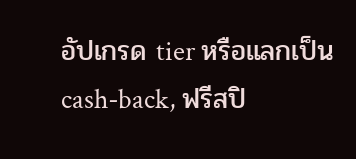อัปเกรด tier หรือแลกเป็น cash‑back, ฟรีสปิ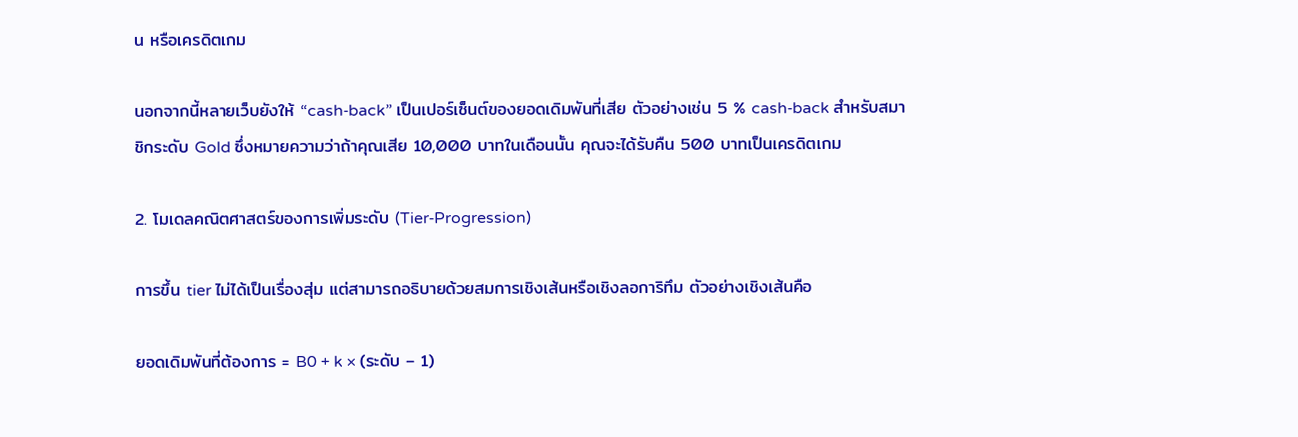น หรือเครดิตเกม

นอกจากนี้หลายเว็บยังให้ “cash‑back” เป็นเปอร์เซ็นต์ของยอดเดิมพันที่เสีย ตัวอย่างเช่น 5 % cash‑back สำหรับสมาชิกระดับ Gold ซึ่งหมายความว่าถ้าคุณเสีย 10,000 บาทในเดือนนั้น คุณจะได้รับคืน 500 บาทเป็นเครดิตเกม

2. โมเดลคณิตศาสตร์ของการเพิ่มระดับ (Tier‑Progression)

การขึ้น tier ไม่ได้เป็นเรื่องสุ่ม แต่สามารถอธิบายด้วยสมการเชิงเส้นหรือเชิงลอการิทึม ตัวอย่างเชิงเส้นคือ

ยอดเดิมพันที่ต้องการ = B0 + k × (ระดับ – 1)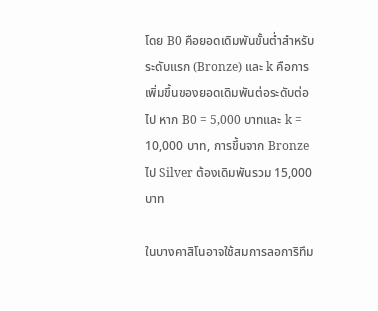โดย B0 คือยอดเดิมพันขั้นต่ำสำหรับระดับแรก (Bronze) และ k คือการเพิ่มขึ้นของยอดเดิมพันต่อระดับต่อไป หาก B0 = 5,000 บาทและ k = 10,000 บาท, การขึ้นจาก Bronze ไป Silver ต้องเดิมพันรวม 15,000 บาท

ในบางคาสิโนอาจใช้สมการลอการิทึม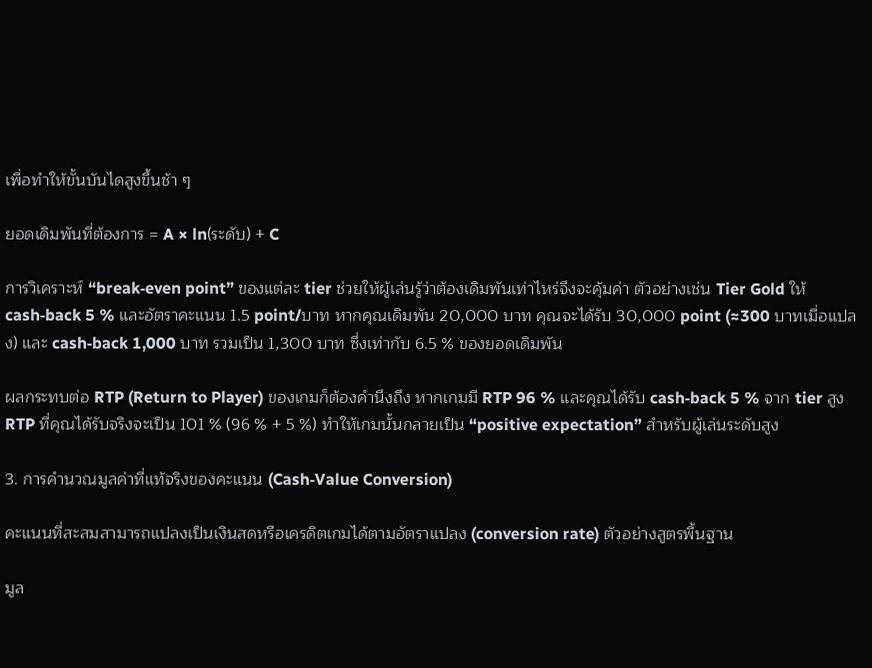เพื่อทำให้ขั้นบันไดสูงขึ้นช้า ๆ

ยอดเดิมพันที่ต้องการ = A × ln(ระดับ) + C

การวิเคราะห์ “break‑even point” ของแต่ละ tier ช่วยให้ผู้เล่นรู้ว่าต้องเดิมพันเท่าไหร่จึงจะคุ้มค่า ตัวอย่างเช่น Tier Gold ให้ cash‑back 5 % และอัตราคะแนน 1.5 point/บาท หากคุณเดิมพัน 20,000 บาท คุณจะได้รับ 30,000 point (≈300 บาทเมื่อแปลง) และ cash‑back 1,000 บาท รวมเป็น 1,300 บาท ซึ่งเท่ากับ 6.5 % ของยอดเดิมพัน

ผลกระทบต่อ RTP (Return to Player) ของเกมก็ต้องคำนึงถึง หากเกมมี RTP 96 % และคุณได้รับ cash‑back 5 % จาก tier สูง RTP ที่คุณได้รับจริงจะเป็น 101 % (96 % + 5 %) ทำให้เกมนั้นกลายเป็น “positive expectation” สำหรับผู้เล่นระดับสูง

3. การคำนวณมูลค่าที่แท้จริงของคะแนน (Cash‑Value Conversion)

คะแนนที่สะสมสามารถแปลงเป็นเงินสดหรือเครดิตเกมได้ตามอัตราแปลง (conversion rate) ตัวอย่างสูตรพื้นฐาน

มูล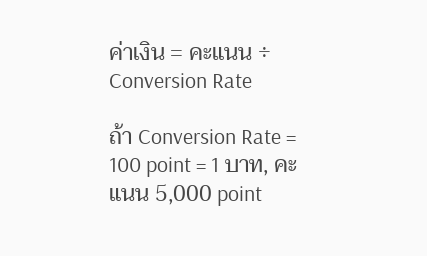ค่าเงิน = คะแนน ÷ Conversion Rate

ถ้า Conversion Rate = 100 point = 1 บาท, คะแนน 5,000 point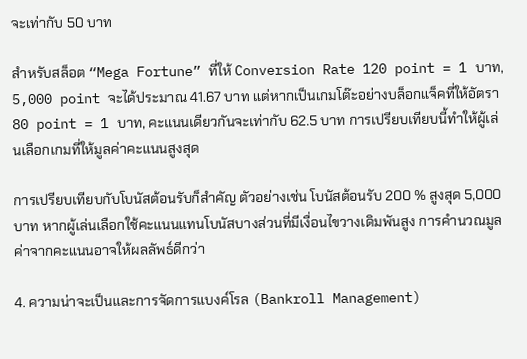จะเท่ากับ 50 บาท

สำหรับสล็อต “Mega Fortune” ที่ให้ Conversion Rate 120 point = 1 บาท, 5,000 point จะได้ประมาณ 41.67 บาท แต่หากเป็นเกมโต๊ะอย่างบล็อกแจ็คที่ให้อัตรา 80 point = 1 บาท, คะแนนเดียวกันจะเท่ากับ 62.5 บาท การเปรียบเทียบนี้ทำให้ผู้เล่นเลือกเกมที่ให้มูลค่าคะแนนสูงสุด

การเปรียบเทียบกับโบนัสต้อนรับก็สำคัญ ตัวอย่างเช่น โบนัสต้อนรับ 200 % สูงสุด 5,000 บาท หากผู้เล่นเลือกใช้คะแนนแทนโบนัสบางส่วนที่มีเงื่อนไขวางเดิมพันสูง การคำนวณมูลค่าจากคะแนนอาจให้ผลลัพธ์ดีกว่า

4. ความน่าจะเป็นและการจัดการแบงค์โรล (Bankroll Management)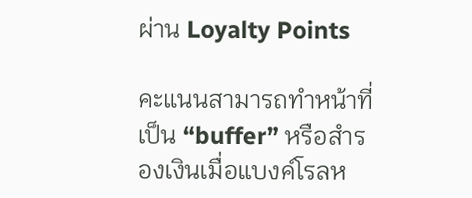ผ่าน Loyalty Points

คะแนนสามารถทำหน้าที่เป็น “buffer” หรือสำรองเงินเมื่อแบงค์โรลห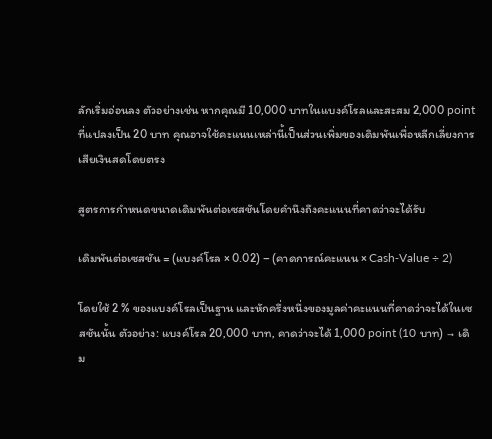ลักเริ่มอ่อนลง ตัวอย่างเช่น หากคุณมี 10,000 บาทในแบงค์โรลและสะสม 2,000 point ที่แปลงเป็น 20 บาท คุณอาจใช้คะแนนเหล่านี้เป็นส่วนเพิ่มของเดิมพันเพื่อหลีกเลี่ยงการเสียเงินสดโดยตรง

สูตรการกำหนดขนาดเดิมพันต่อเซสชันโดยคำนึงถึงคะแนนที่คาดว่าจะได้รับ

เดิมพันต่อเซสชัน = (แบงค์โรล × 0.02) – (คาดการณ์คะแนน × Cash‑Value ÷ 2)

โดยใช้ 2 % ของแบงค์โรลเป็นฐาน และหักครึ่งหนึ่งของมูลค่าคะแนนที่คาดว่าจะได้ในเซสชันนั้น ตัวอย่าง: แบงค์โรล 20,000 บาท, คาดว่าจะได้ 1,000 point (10 บาท) → เดิม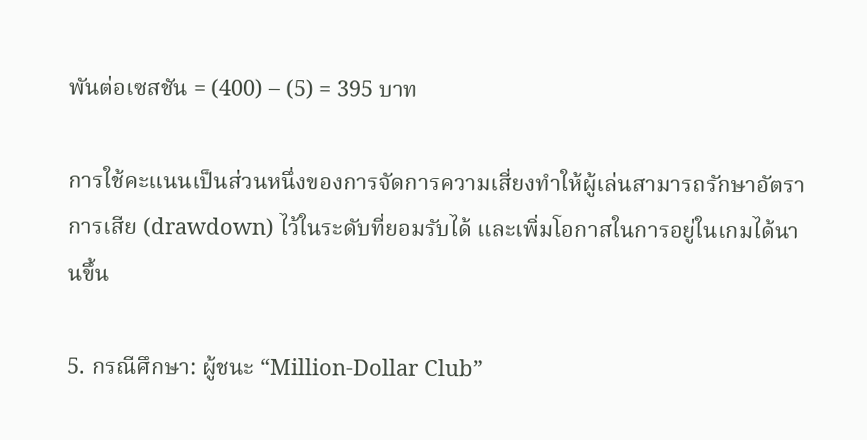พันต่อเซสชัน = (400) – (5) = 395 บาท

การใช้คะแนนเป็นส่วนหนึ่งของการจัดการความเสี่ยงทำให้ผู้เล่นสามารถรักษาอัตราการเสีย (drawdown) ไว้ในระดับที่ยอมรับได้ และเพิ่มโอกาสในการอยู่ในเกมได้นานขึ้น

5. กรณีศึกษา: ผู้ชนะ “Million‑Dollar Club”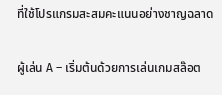ที่ใช้โปรแกรมสะสมคะแนนอย่างชาญฉลาด

ผู้เล่น A – เริ่มต้นด้วยการเล่นเกมสล๊อต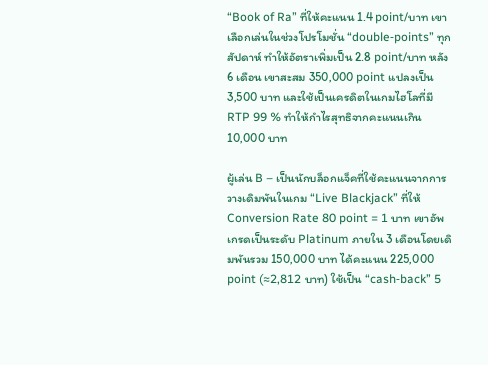“Book of Ra” ที่ให้คะแนน 1.4 point/บาท เขาเลือกเล่นในช่วงโปรโมชั่น “double‑points” ทุกสัปดาห์ ทำให้อัตราเพิ่มเป็น 2.8 point/บาท หลัง 6 เดือน เขาสะสม 350,000 point แปลงเป็น 3,500 บาท และใช้เป็นเครดิตในเกมไฮโลที่มี RTP 99 % ทำให้กำไรสุทธิจากคะแนนเกิน 10,000 บาท

ผู้เล่น B – เป็นนักบล็อกแจ็คที่ใช้คะแนนจากการวางเดิมพันในเกม “Live Blackjack” ที่ให้ Conversion Rate 80 point = 1 บาท เขาอัพเกรดเป็นระดับ Platinum ภายใน 3 เดือนโดยเดิมพันรวม 150,000 บาท ได้คะแนน 225,000 point (≈2,812 บาท) ใช้เป็น “cash‑back” 5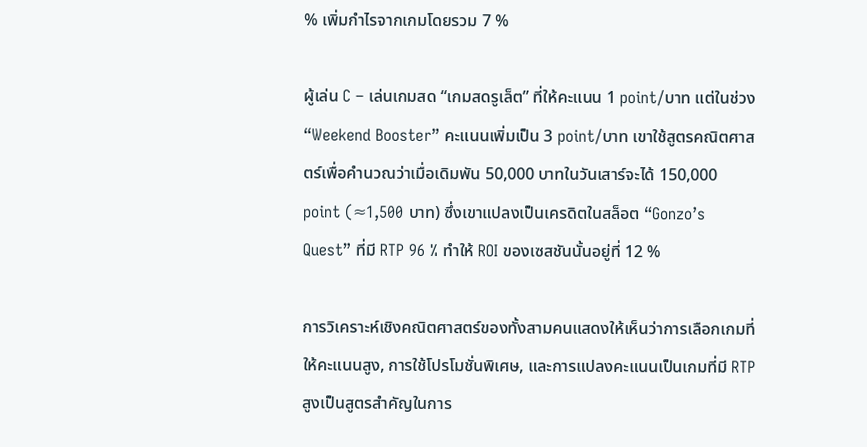% เพิ่มกำไรจากเกมโดยรวม 7 %

ผู้เล่น C – เล่นเกมสด “เกมสดรูเล็ต” ที่ให้คะแนน 1 point/บาท แต่ในช่วง “Weekend Booster” คะแนนเพิ่มเป็น 3 point/บาท เขาใช้สูตรคณิตศาสตร์เพื่อคำนวณว่าเมื่อเดิมพัน 50,000 บาทในวันเสาร์จะได้ 150,000 point (≈1,500 บาท) ซึ่งเขาแปลงเป็นเครดิตในสล็อต “Gonzo’s Quest” ที่มี RTP 96 % ทำให้ ROI ของเซสชันนั้นอยู่ที่ 12 %

การวิเคราะห์เชิงคณิตศาสตร์ของทั้งสามคนแสดงให้เห็นว่าการเลือกเกมที่ให้คะแนนสูง, การใช้โปรโมชั่นพิเศษ, และการแปลงคะแนนเป็นเกมที่มี RTP สูงเป็นสูตรสำคัญในการ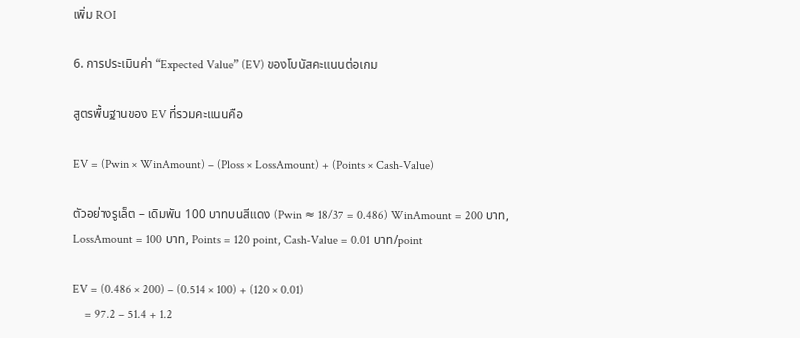เพิ่ม ROI

6. การประเมินค่า “Expected Value” (EV) ของโบนัสคะแนนต่อเกม

สูตรพื้นฐานของ EV ที่รวมคะแนนคือ

EV = (Pwin × WinAmount) – (Ploss × LossAmount) + (Points × Cash‑Value)

ตัวอย่างรูเล็ต – เดิมพัน 100 บาทบนสีแดง (Pwin ≈ 18/37 = 0.486) WinAmount = 200 บาท, LossAmount = 100 บาท, Points = 120 point, Cash‑Value = 0.01 บาท/point

EV = (0.486 × 200) – (0.514 × 100) + (120 × 0.01)
    = 97.2 – 51.4 + 1.2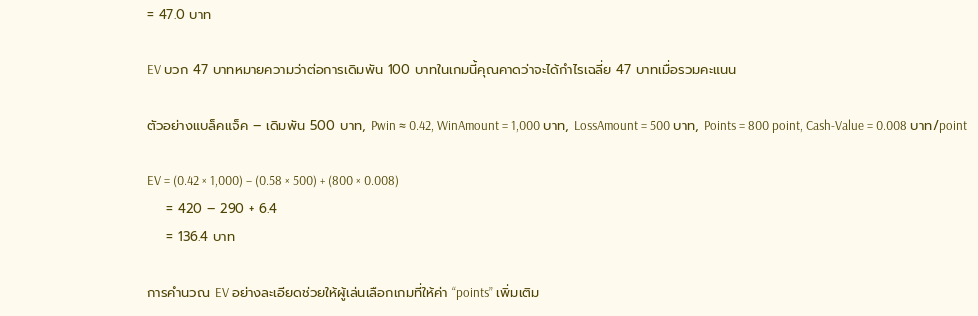= 47.0 บาท

EV บวก 47 บาทหมายความว่าต่อการเดิมพัน 100 บาทในเกมนี้คุณคาดว่าจะได้กำไรเฉลี่ย 47 บาทเมื่อรวมคะแนน

ตัวอย่างแบล็คแจ็ค – เดิมพัน 500 บาท, Pwin ≈ 0.42, WinAmount = 1,000 บาท, LossAmount = 500 บาท, Points = 800 point, Cash‑Value = 0.008 บาท/point

EV = (0.42 × 1,000) – (0.58 × 500) + (800 × 0.008)
    = 420 – 290 + 6.4
    = 136.4 บาท

การคำนวณ EV อย่างละเอียดช่วยให้ผู้เล่นเลือกเกมที่ให้ค่า “points” เพิ่มเติม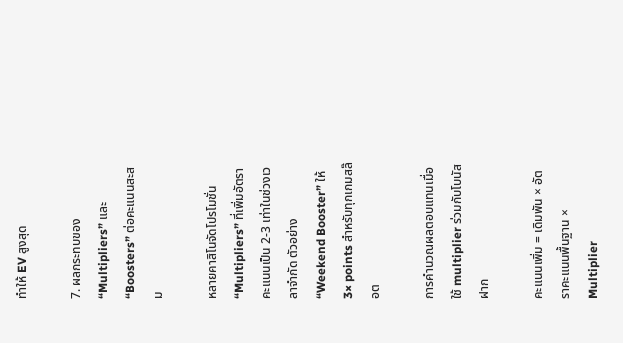ทำให้ EV สูงสุด

7. ผลกระทบของ “Multipliers” และ “Boosters” ต่อคะแนนสะสม

หลายคาสิโนจัดโปรโมชั่น “Multipliers” ที่เพิ่มอัตราคะแนนเป็น 2‑3 เท่าในช่วงเวลาจำกัด ตัวอย่าง “Weekend Booster” ให้ 3× points สำหรับทุกเกมสล๊อต

การคำนวณผลตอบแทนเมื่อใช้ multiplier ร่วมกับโบนัสฝาก

คะแนนเพิ่ม = เดิมพัน × อัตราคะแนนพื้นฐาน × Multiplier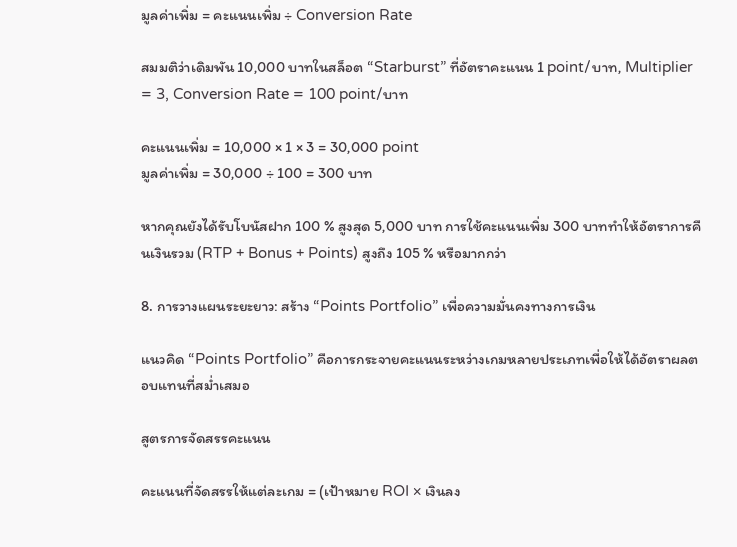มูลค่าเพิ่ม = คะแนนเพิ่ม ÷ Conversion Rate

สมมติว่าเดิมพัน 10,000 บาทในสล็อต “Starburst” ที่อัตราคะแนน 1 point/บาท, Multiplier = 3, Conversion Rate = 100 point/บาท

คะแนนเพิ่ม = 10,000 × 1 × 3 = 30,000 point
มูลค่าเพิ่ม = 30,000 ÷ 100 = 300 บาท

หากคุณยังได้รับโบนัสฝาก 100 % สูงสุด 5,000 บาท การใช้คะแนนเพิ่ม 300 บาททำให้อัตราการคืนเงินรวม (RTP + Bonus + Points) สูงถึง 105 % หรือมากกว่า

8. การวางแผนระยะยาว: สร้าง “Points Portfolio” เพื่อความมั่นคงทางการเงิน

แนวคิด “Points Portfolio” คือการกระจายคะแนนระหว่างเกมหลายประเภทเพื่อให้ได้อัตราผลตอบแทนที่สม่ำเสมอ

สูตรการจัดสรรคะแนน

คะแนนที่จัดสรรให้แต่ละเกม = (เป้าหมาย ROI × เงินลง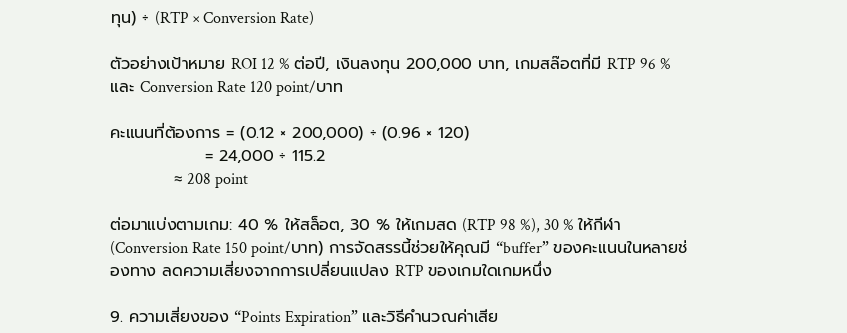ทุน) ÷ (RTP × Conversion Rate)

ตัวอย่างเป้าหมาย ROI 12 % ต่อปี, เงินลงทุน 200,000 บาท, เกมสล๊อตที่มี RTP 96 % และ Conversion Rate 120 point/บาท

คะแนนที่ต้องการ = (0.12 × 200,000) ÷ (0.96 × 120)
                = 24,000 ÷ 115.2
                ≈ 208 point

ต่อมาแบ่งตามเกม: 40 % ให้สล็อต, 30 % ให้เกมสด (RTP 98 %), 30 % ให้กีฬา (Conversion Rate 150 point/บาท) การจัดสรรนี้ช่วยให้คุณมี “buffer” ของคะแนนในหลายช่องทาง ลดความเสี่ยงจากการเปลี่ยนแปลง RTP ของเกมใดเกมหนึ่ง

9. ความเสี่ยงของ “Points Expiration” และวิธีคำนวณค่าเสีย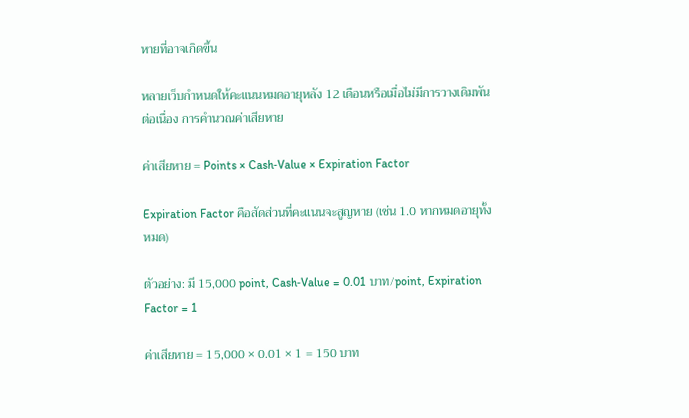หายที่อาจเกิดขึ้น

หลายเว็บกำหนดให้คะแนนหมดอายุหลัง 12 เดือนหรือเมื่อไม่มีการวางเดิมพันต่อเนื่อง การคำนวณค่าเสียหาย

ค่าเสียหาย = Points × Cash‑Value × Expiration Factor

Expiration Factor คือสัดส่วนที่คะแนนจะสูญหาย (เช่น 1.0 หากหมดอายุทั้งหมด)

ตัวอย่าง: มี 15,000 point, Cash‑Value = 0.01 บาท/point, Expiration Factor = 1

ค่าเสียหาย = 15,000 × 0.01 × 1 = 150 บาท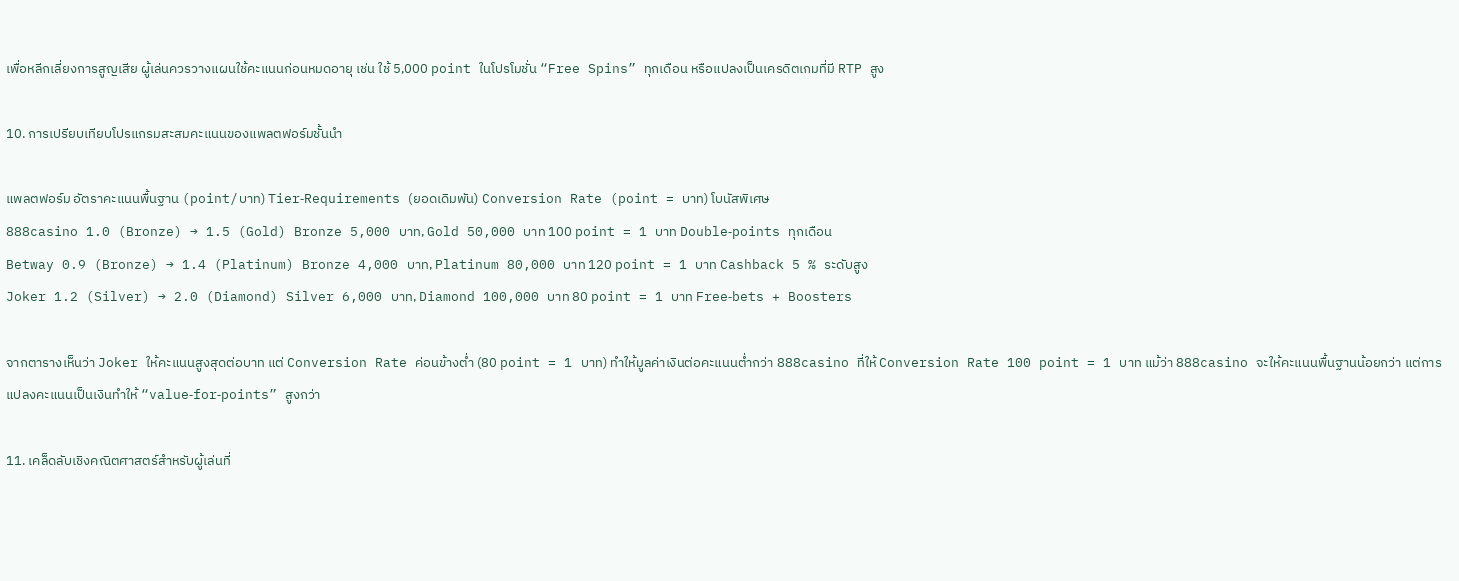เพื่อหลีกเลี่ยงการสูญเสีย ผู้เล่นควรวางแผนใช้คะแนนก่อนหมดอายุ เช่น ใช้ 5,000 point ในโปรโมชั่น “Free Spins” ทุกเดือน หรือแปลงเป็นเครดิตเกมที่มี RTP สูง

10. การเปรียบเทียบโปรแกรมสะสมคะแนนของแพลตฟอร์มชั้นนำ

แพลตฟอร์ม อัตราคะแนนพื้นฐาน (point/บาท) Tier‑Requirements (ยอดเดิมพัน) Conversion Rate (point = บาท) โบนัสพิเศษ
888casino 1.0 (Bronze) → 1.5 (Gold) Bronze 5,000 บาท, Gold 50,000 บาท 100 point = 1 บาท Double‑points ทุกเดือน
Betway 0.9 (Bronze) → 1.4 (Platinum) Bronze 4,000 บาท, Platinum 80,000 บาท 120 point = 1 บาท Cashback 5 % ระดับสูง
Joker 1.2 (Silver) → 2.0 (Diamond) Silver 6,000 บาท, Diamond 100,000 บาท 80 point = 1 บาท Free‑bets + Boosters

จากตารางเห็นว่า Joker ให้คะแนนสูงสุดต่อบาท แต่ Conversion Rate ค่อนข้างต่ำ (80 point = 1 บาท) ทำให้มูลค่าเงินต่อคะแนนต่ำกว่า 888casino ที่ให้ Conversion Rate 100 point = 1 บาท แม้ว่า 888casino จะให้คะแนนพื้นฐานน้อยกว่า แต่การแปลงคะแนนเป็นเงินทำให้ “value‑for‑points” สูงกว่า

11. เคล็ดลับเชิงคณิตศาสตร์สำหรับผู้เล่นที่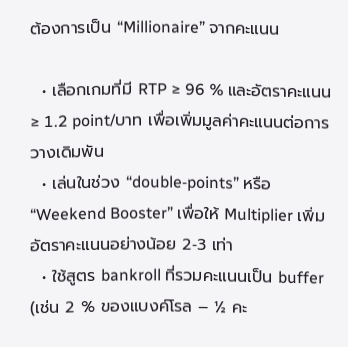ต้องการเป็น “Millionaire” จากคะแนน

  • เลือกเกมที่มี RTP ≥ 96 % และอัตราคะแนน ≥ 1.2 point/บาท เพื่อเพิ่มมูลค่าคะแนนต่อการวางเดิมพัน
  • เล่นในช่วง “double‑points” หรือ “Weekend Booster” เพื่อให้ Multiplier เพิ่มอัตราคะแนนอย่างน้อย 2‑3 เท่า
  • ใช้สูตร bankroll ที่รวมคะแนนเป็น buffer (เช่น 2 % ของแบงค์โรล – ½ คะ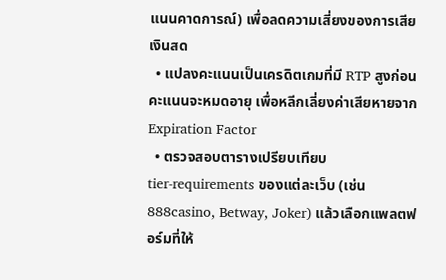แนนคาดการณ์) เพื่อลดความเสี่ยงของการเสียเงินสด
  • แปลงคะแนนเป็นเครดิตเกมที่มี RTP สูงก่อนคะแนนจะหมดอายุ เพื่อหลีกเลี่ยงค่าเสียหายจาก Expiration Factor
  • ตรวจสอบตารางเปรียบเทียบ tier‑requirements ของแต่ละเว็บ (เช่น 888casino, Betway, Joker) แล้วเลือกแพลตฟอร์มที่ให้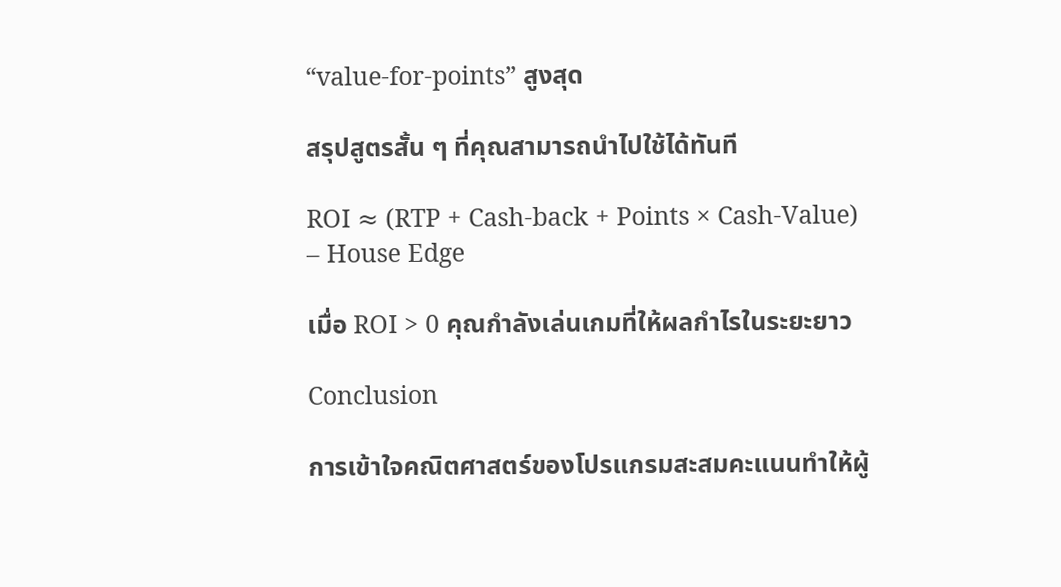“value‑for‑points” สูงสุด

สรุปสูตรสั้น ๆ ที่คุณสามารถนำไปใช้ได้ทันที

ROI ≈ (RTP + Cash‑back + Points × Cash‑Value) – House Edge

เมื่อ ROI > 0 คุณกำลังเล่นเกมที่ให้ผลกำไรในระยะยาว

Conclusion

การเข้าใจคณิตศาสตร์ของโปรแกรมสะสมคะแนนทำให้ผู้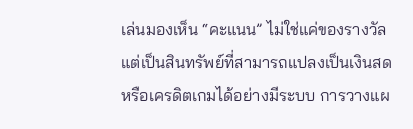เล่นมองเห็น “คะแนน” ไม่ใช่แค่ของรางวัล แต่เป็นสินทรัพย์ที่สามารถแปลงเป็นเงินสดหรือเครดิตเกมได้อย่างมีระบบ การวางแผ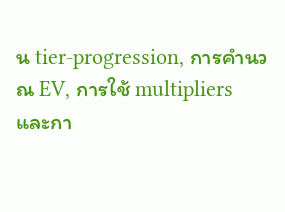น tier‑progression, การคำนวณ EV, การใช้ multipliers และกา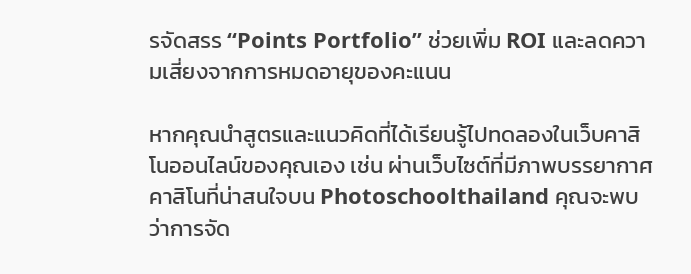รจัดสรร “Points Portfolio” ช่วยเพิ่ม ROI และลดความเสี่ยงจากการหมดอายุของคะแนน

หากคุณนำสูตรและแนวคิดที่ได้เรียนรู้ไปทดลองในเว็บคาสิโนออนไลน์ของคุณเอง เช่น ผ่านเว็บไซต์ที่มีภาพบรรยากาศคาสิโนที่น่าสนใจบน Photoschoolthailand คุณจะพบว่าการจัด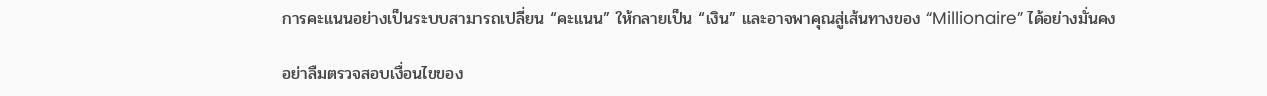การคะแนนอย่างเป็นระบบสามารถเปลี่ยน “คะแนน” ให้กลายเป็น “เงิน” และอาจพาคุณสู่เส้นทางของ “Millionaire” ได้อย่างมั่นคง

อย่าลืมตรวจสอบเงื่อนไขของ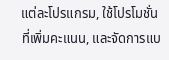แต่ละโปรแกรม, ใช้โปรโมชั่นที่เพิ่มคะแนน, และจัดการแบ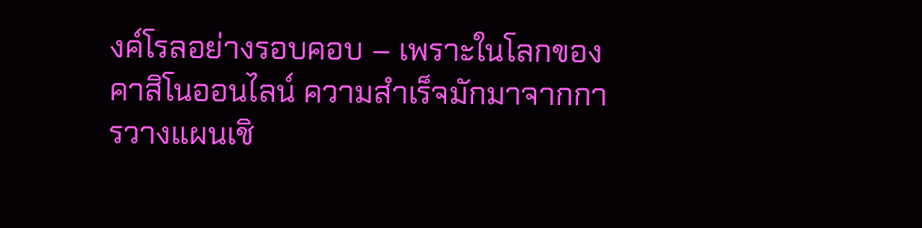งค์โรลอย่างรอบคอบ – เพราะในโลกของคาสิโนออนไลน์ ความสำเร็จมักมาจากการวางแผนเชิ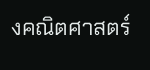งคณิตศาสตร์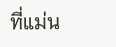ที่แม่น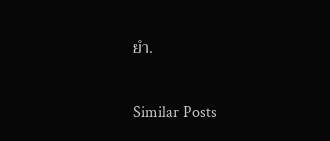ยำ.

Similar Posts